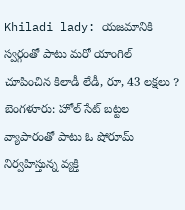Khiladi lady: యజమానికి స్వర్గంతో పాటు మరో యాంగిల్ చూపించిన కిలాడీ లేడీ, రూ, 43 లక్షలు ?
బెంగళూరు: హోల్ సేట్ బట్టల వ్యాపారంతో పాటు ఓ షోరూమ్ నిర్వహిస్తున్న వ్యక్తి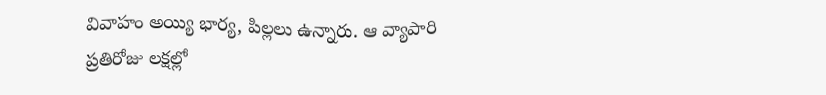వివాహం అయ్యి భార్య, పిల్లలు ఉన్నారు. ఆ వ్యాపారి ప్రతిరోజు లక్షల్లో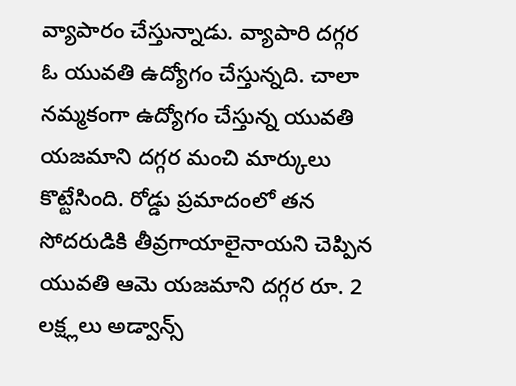వ్యాపారం చేస్తున్నాడు. వ్యాపారి దగ్గర ఓ యువతి ఉద్యోగం చేస్తున్నది. చాలా నమ్మకంగా ఉద్యోగం చేస్తున్న యువతి యజమాని దగ్గర మంచి మార్కులు కొట్టేసింది. రోడ్డు ప్రమాదంలో తన సోదరుడికి తీవ్రగాయాలైనాయని చెప్పిన యువతి ఆమె యజమాని దగ్గర రూ. 2 లక్ష్లలు అడ్వాన్స్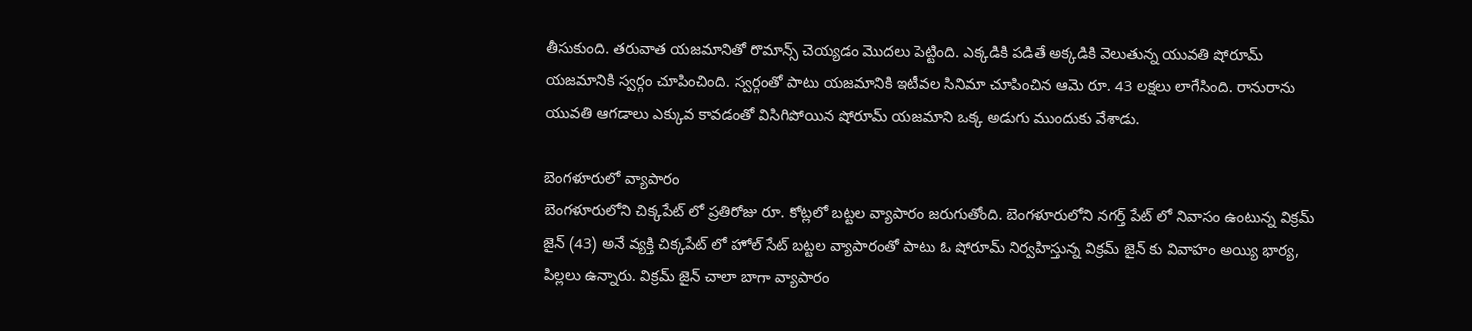తీసుకుంది. తరువాత యజమానితో రొమాన్స్ చెయ్యడం మొదలు పెట్టింది. ఎక్కడికి పడితే అక్కడికి వెలుతున్న యువతి షోరూమ్ యజమానికి స్వర్గం చూపించింది. స్వర్గంతో పాటు యజమానికి ఇటీవల సినిమా చూపించిన ఆమె రూ. 43 లక్షలు లాగేసింది. రానురాను యువతి ఆగడాలు ఎక్కువ కావడంతో విసిగిపోయిన షోరూమ్ యజమాని ఒక్క అడుగు ముందుకు వేశాడు.

బెంగళూరులో వ్యాపారం
బెంగళూరులోని చిక్కపేట్ లో ప్రతిరోజు రూ. కోట్లలో బట్టల వ్యాపారం జరుగుతోంది. బెంగళూరులోని నగర్త్ పేట్ లో నివాసం ఉంటున్న విక్రమ్ జైన్ (43) అనే వ్యక్తి చిక్కపేట్ లో హోల్ సేట్ బట్టల వ్యాపారంతో పాటు ఓ షోరూమ్ నిర్వహిస్తున్న విక్రమ్ జైన్ కు వివాహం అయ్యి భార్య, పిల్లలు ఉన్నారు. విక్రమ్ జైన్ చాలా బాగా వ్యాపారం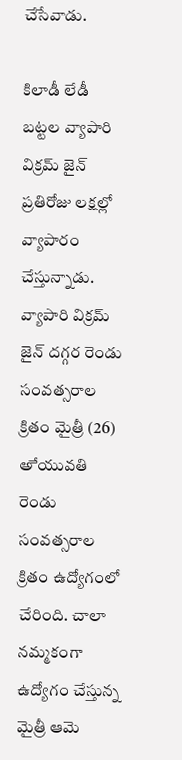చేసేవాడు.

కిలాడీ లేడీ
బట్టల వ్యాపారి విక్రమ్ జైన్ ప్రతిరోజు లక్షల్లో వ్యాపారం చేస్తున్నాడు. వ్యాపారి విక్రమ్ జైన్ దగ్గర రెండు సంవత్సరాల క్రితం మైత్రీ (26) అే యువతి రెండు సంవత్సరాల క్రితం ఉద్యోగంలో చేరింది. చాలా నమ్మకంగా ఉద్యోగం చేస్తున్న మైత్రీ ఆమె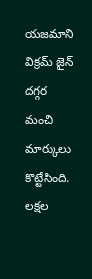యజమాని విక్రమ్ జైన్ దగ్గర మంచి మార్కులు కొట్టేసింది. లక్షల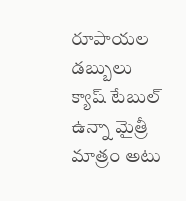రూపాయల డబ్బులు క్యాష్ టేబుల్ ఉన్నా మైత్రీ మాత్రం అటు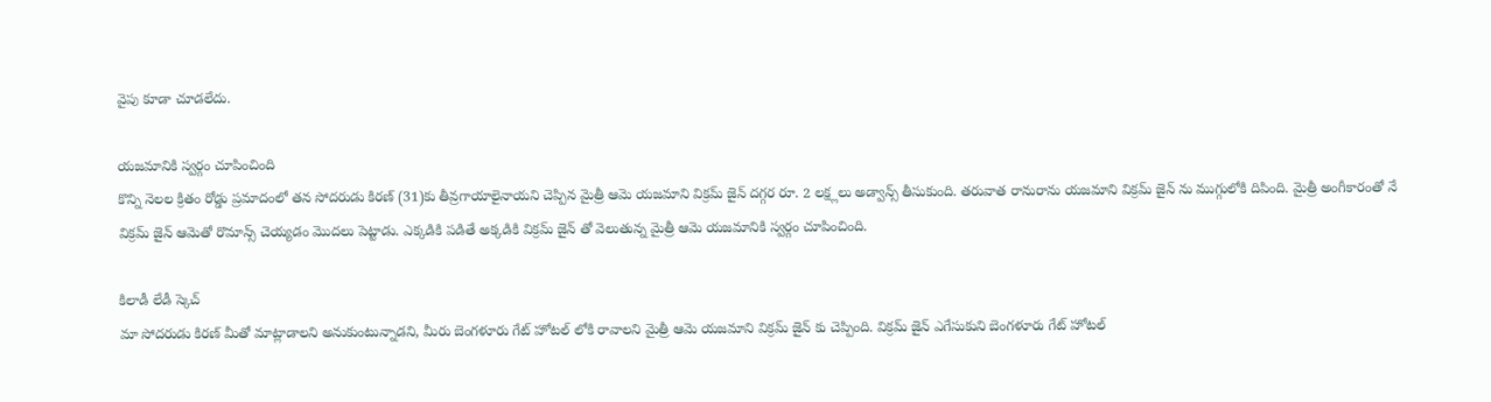వైపు కూడా చూడలేదు.

యజమానికి స్వర్గం చూపించింది
కొన్ని నెలల క్రితం రోడ్డు ప్రమాదంలో తన సోదరుడు కిరణ్ (31)కు తీవ్రగాయాలైనాయని చెప్పిన మైత్రీ ఆమె యజమాని విక్రమ్ జైన్ దగ్గర రూ. 2 లక్ష్లలు అడ్వాన్స్ తీసుకుంది. తరువాత రానురాను యజమాని విక్రమ్ జైన్ ను ముగ్గులోకి దిపింది. మైత్రీ అంగీకారంతో నే విక్రమ్ జైన్ ఆమెతో రొమాన్స్ చెయ్యడం మొదలు పెట్టాడు. ఎక్కడికి పడితే అక్కడికి విక్రమ్ జైన్ తో వెలుతున్న మైత్రీ ఆమె యజమానికి స్వర్గం చూపించింది.

కిలాడీ లేడీ స్కెచ్
మా సోదరుడు కిరణ్ మీతో మాట్లాడాలని అనుకుంటున్నాడని, మీరు బెంగళూరు గేట్ హోటల్ లోకి రావాలని మైత్రీ ఆమె యజమాని విక్రమ్ జైన్ కు చెప్పింది. విక్రమ్ జైన్ ఎగేసుకుని బెంగళూరు గేట్ హోటల్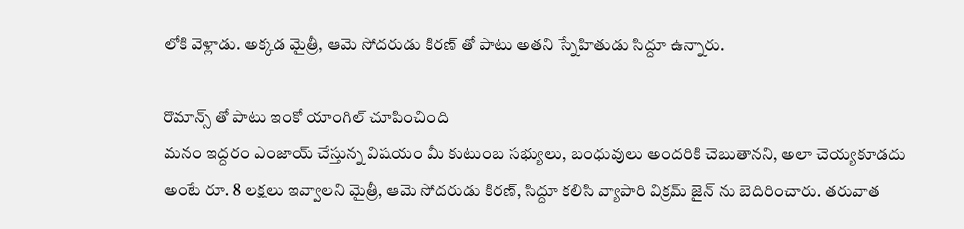లోకి వెళ్లాడు. అక్కడ మైత్రీ, ఆమె సోదరుడు కిరణ్ తో పాటు అతని స్నేహితుడు సిద్దూ ఉన్నారు.

రొమాన్స్ తో పాటు ఇంకో యాంగిల్ చూపించింది
మనం ఇద్దరం ఎంజాయ్ చేస్తున్న విషయం మీ కుటుంబ సభ్యులు, బంధువులు అందరికి చెబుతానని, అలా చెయ్యకూడదు అంటే రూ. 8 లక్షలు ఇవ్వాలని మైత్రీ, ఆమె సోదరుడు కిరణ్, సిద్దూ కలిసి వ్యాపారి విక్రమ్ జైన్ ను బెదిరించారు. తరువాత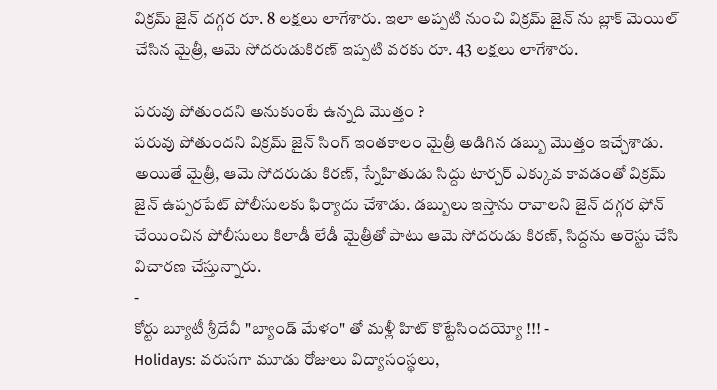విక్రమ్ జైన్ దగ్గర రూ. 8 లక్షలు లాగేశారు. ఇలా అప్పటి నుంచి విక్రమ్ జైన్ ను బ్లాక్ మెయిల్ చేసిన మైత్రీ, ఆమె సోదరుడుకిరణ్ ఇప్పటి వరకు రూ. 43 లక్షలు లాగేశారు.

పరువు పోతుందని అనుకుంటే ఉన్నది మొత్తం ?
పరువు పోతుందని విక్రమ్ జైన్ సింగ్ ఇంతకాలం మైత్రీ అడిగిన డబ్బు మొత్తం ఇచ్చేశాడు. అయితే మైత్రీ, ఆమె సోదరుడు కిరణ్, స్నేహితుడు సిద్దు టార్చర్ ఎక్కువ కావడంతో విక్రమ్ జైన్ ఉప్పరపేట్ పోలీసులకు ఫిర్యాదు చేశాడు. డబ్బులు ఇస్తాను రావాలని జైన్ దగ్గర ఫోన్ చేయించిన పోలీసులు కిలాడీ లేడీ మైత్రీతో పాటు ఆమె సోదరుడు కిరణ్, సిద్దను అరెస్టు చేసి విచారణ చేస్తున్నారు.
-
కోర్టు బ్యూటీ శ్రీదేవీ "బ్యాండ్ మేళం" తో మళ్లీ హిట్ కొట్టేసిందయ్యో !!! -
Holidays: వరుసగా మూడు రోజులు విద్యాసంస్థలు,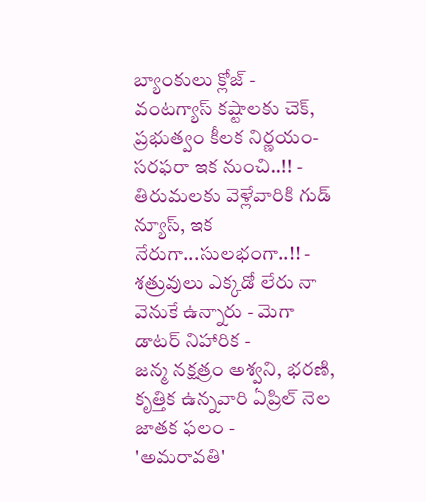బ్యాంకులు క్లోజ్ -
వంటగ్యాస్ కష్టాలకు చెక్, ప్రభుత్వం కీలక నిర్ణయం- సరఫరా ఇక నుంచి..!! -
తిరుమలకు వెళ్లేవారికి గుడ్ న్యూస్, ఇక నేరుగా...సులభంగా..!! -
శత్రువులు ఎక్కడో లేరు నా వెనుకే ఉన్నారు - మెగా డాటర్ నిహారిక -
జన్మ నక్షత్రం అశ్వని, భరణి, కృత్తిక ఉన్నవారి ఏప్రిల్ నెల జాతక ఫలం -
'అమరావతి'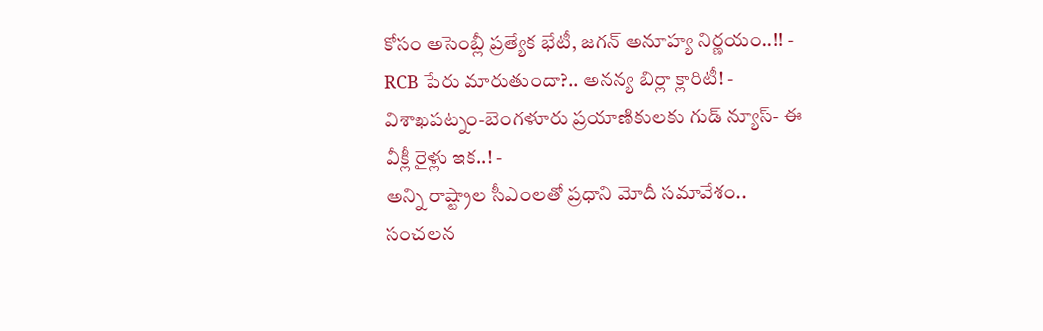కోసం అసెంబ్లీ ప్రత్యేక భేటీ, జగన్ అనూహ్య నిర్ణయం..!! -
RCB పేరు మారుతుందా?.. అనన్య బిర్లా క్లారిటీ! -
విశాఖపట్నం-బెంగళూరు ప్రయాణికులకు గుడ్ న్యూస్- ఈ వీక్లీ రైళ్లు ఇక..! -
అన్ని రాష్ట్రాల సీఎంలతో ప్రధాని మోదీ సమావేశం.. సంచలన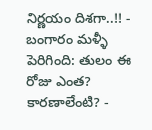నిర్ణయం దిశగా..!! -
బంగారం మళ్ళీ పెరిగింది: తులం ఈ రోజు ఎంత? కారణాలేంటి? -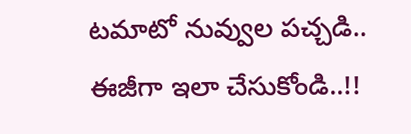టమాటో నువ్వుల పచ్చడి.. ఈజీగా ఇలా చేసుకోండి..!!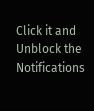Click it and Unblock the Notifications